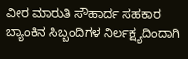ವೀರ ಮಾರುತಿ ಸೌಹಾರ್ದ ಸಹಕಾರ ಬ್ಯಾಂಕಿನ ಸಿಬ್ಬಂದಿಗಳ ನಿರ್ಲಕ್ಷ್ಯದಿಂದಾಗಿ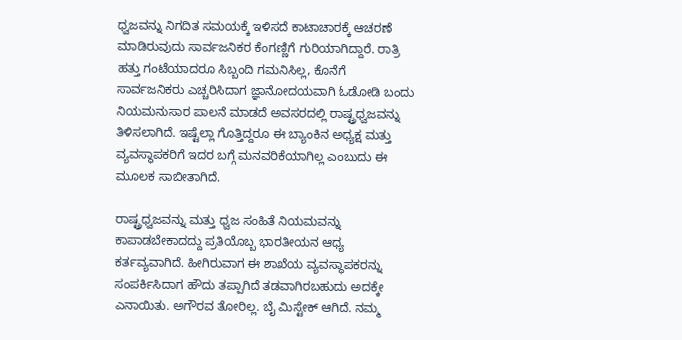ಧ್ವಜವನ್ನು ನಿಗದಿತ ಸಮಯಕ್ಕೆ ಇಳಿಸದೆ ಕಾಟಾಚಾರಕ್ಕೆ ಆಚರಣೆ ಮಾಡಿರುವುದು ಸಾರ್ವಜನಿಕರ ಕೆಂಗಣ್ಣಿಗೆ ಗುರಿಯಾಗಿದ್ದಾರೆ. ರಾತ್ರಿ ಹತ್ತು ಗಂಟೆಯಾದರೂ ಸಿಬ್ಬಂದಿ ಗಮನಿಸಿಲ್ಲ, ಕೊನೆಗೆ ಸಾರ್ವಜನಿಕರು ಎಚ್ಚರಿಸಿದಾಗ ಜ್ಞಾನೋದಯವಾಗಿ ಓಡೋಡಿ ಬಂದು ನಿಯಮನುಸಾರ ಪಾಲನೆ ಮಾಡದೆ ಅವಸರದಲ್ಲಿ ರಾಷ್ಟ್ರಧ್ವಜವನ್ನು ತಿಳಿಸಲಾಗಿದೆ. ಇಷ್ಟೆಲ್ಲಾ ಗೊತ್ತಿದ್ದರೂ ಈ ಬ್ಯಾಂಕಿನ ಅಧ್ಯಕ್ಷ ಮತ್ತು ವ್ಯವಸ್ಥಾಪಕರಿಗೆ ಇದರ ಬಗ್ಗೆ ಮನವರಿಕೆಯಾಗಿಲ್ಲ ಎಂಬುದು ಈ ಮೂಲಕ ಸಾಬೀತಾಗಿದೆ.

ರಾಷ್ಟ್ರಧ್ವಜವನ್ನು ಮತ್ತು ಧ್ವಜ ಸಂಹಿತೆ ನಿಯಮವನ್ನು ಕಾಪಾಡಬೇಕಾದದ್ದು ಪ್ರತಿಯೊಬ್ಬ ಭಾರತೀಯನ ಆಧ್ಯ ಕರ್ತವ್ಯವಾಗಿದೆ. ಹೀಗಿರುವಾಗ ಈ ಶಾಖೆಯ ವ್ಯವಸ್ಥಾಪಕರನ್ನು ಸಂಪರ್ಕಿಸಿದಾಗ ಹೌದು ತಪ್ಪಾಗಿದೆ ತಡವಾಗಿರಬಹುದು ಅದಕ್ಕೇ ಎನಾಯಿತು. ಅಗೌರವ ತೋರಿಲ್ಲ. ಬೈ ಮಿಸ್ಟೇಕ್ ಆಗಿದೆ. ನಮ್ಮ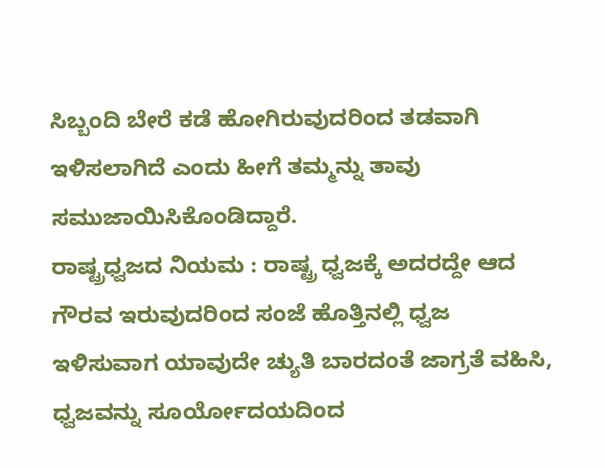ಸಿಬ್ಬಂದಿ ಬೇರೆ ಕಡೆ ಹೋಗಿರುವುದರಿಂದ ತಡವಾಗಿ ಇಳಿಸಲಾಗಿದೆ ಎಂದು ಹೀಗೆ ತಮ್ಮನ್ನು ತಾವು ಸಮುಜಾಯಿಸಿಕೊಂಡಿದ್ದಾರೆ.
ರಾಷ್ಟ್ರಧ್ವಜದ ನಿಯಮ : ರಾಷ್ಟ್ರ ಧ್ವಜಕ್ಕೆ ಅದರದ್ದೇ ಆದ ಗೌರವ ಇರುವುದರಿಂದ ಸಂಜೆ ಹೊತ್ತಿನಲ್ಲಿ ಧ್ವಜ ಇಳಿಸುವಾಗ ಯಾವುದೇ ಚ್ಯುತಿ ಬಾರದಂತೆ ಜಾಗ್ರತೆ ವಹಿಸಿ, ಧ್ವಜವನ್ನು ಸೂರ್ಯೋದಯದಿಂದ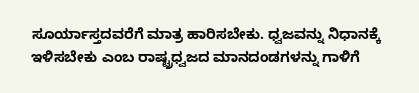ಸೂರ್ಯಾಸ್ತದವರೆಗೆ ಮಾತ್ರ ಹಾರಿಸಬೇಕು. ಧ್ವಜವನ್ನು ನಿಧಾನಕ್ಕೆ ಇಳಿಸಬೇಕು ಎಂಬ ರಾಷ್ಟ್ರಧ್ವಜದ ಮಾನದಂಡಗಳನ್ನು ಗಾಳಿಗೆ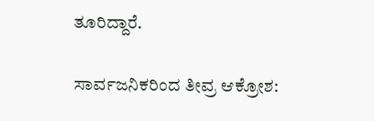ತೂರಿದ್ದಾರೆ.

ಸಾರ್ವಜನಿಕರಿಂದ ತೀವ್ರ ಆಕ್ರೋಶ: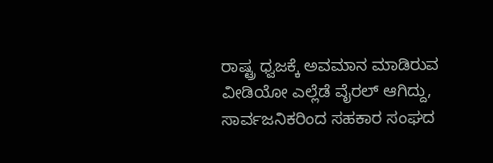ರಾಷ್ಟ್ರ ಧ್ವಜಕ್ಕೆ ಅವಮಾನ ಮಾಡಿರುವ ವೀಡಿಯೋ ಎಲ್ಲೆಡೆ ವೈರಲ್ ಆಗಿದ್ದು, ಸಾರ್ವಜನಿಕರಿಂದ ಸಹಕಾರ ಸಂಘದ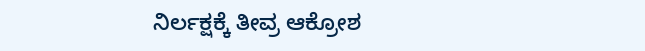ನಿರ್ಲಕ್ಷಕ್ಕೆ ತೀವ್ರ ಆಕ್ರೋಶ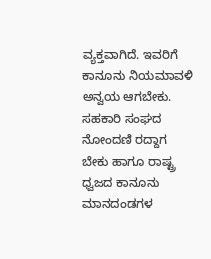ವ್ಯಕ್ತವಾಗಿದೆ. ಇವರಿಗೆ ಕಾನೂನು ನಿಯಮಾವಳಿ ಅನ್ವಯ ಆಗಬೇಕು. ಸಹಕಾರಿ ಸಂಘದ ನೋಂದಣಿ ರದ್ದಾಗ ಬೇಕು ಹಾಗೂ ರಾಷ್ಟ್ರ ಧ್ವಜದ ಕಾನೂನು ಮಾನದಂಡಗಳ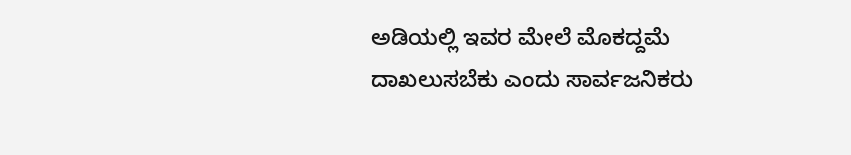ಅಡಿಯಲ್ಲಿ ಇವರ ಮೇಲೆ ಮೊಕದ್ದಮೆ ದಾಖಲುಸಬೆಕು ಎಂದು ಸಾರ್ವಜನಿಕರು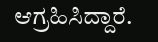ಆಗ್ರಹಿಸಿದ್ದಾರೆ.